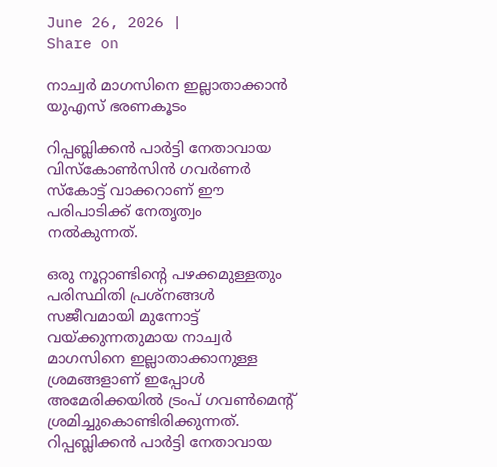June 26, 2026 |
Share on

നാച്വര്‍ മാഗസിനെ ഇല്ലാതാക്കാന്‍ യുഎസ് ഭരണകൂടം

റിപ്പബ്ലിക്കന്‍ പാര്‍ട്ടി നേതാവായ വിസ്‌കോണ്‍സിന്‍ ഗവര്‍ണര്‍ സ്‌കോട്ട് വാക്കറാണ് ഈ പരിപാടിക്ക് നേതൃത്വം നല്‍കുന്നത്.

ഒരു നൂറ്റാണ്ടിന്റെ പഴക്കമുള്ളതും പരിസ്ഥിതി പ്രശ്‌നങ്ങള്‍ സജീവമായി മുന്നോട്ട് വയ്ക്കുന്നതുമായ നാച്വര്‍ മാഗസിനെ ഇല്ലാതാക്കാനുള്ള ശ്രമങ്ങളാണ് ഇപ്പോള്‍ അമേരിക്കയില്‍ ട്രംപ് ഗവണ്‍മെന്റ് ശ്രമിച്ചുകൊണ്ടിരിക്കുന്നത്. റിപ്പബ്ലിക്കന്‍ പാര്‍ട്ടി നേതാവായ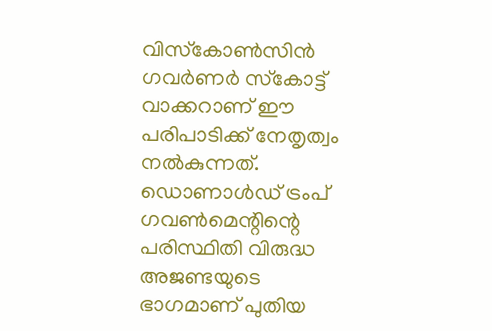വിസ്‌കോണ്‍സിന്‍ ഗവര്‍ണര്‍ സ്‌കോട്ട് വാക്കറാണ് ഈ പരിപാടിക്ക് നേതൃത്വം നല്‍കുന്നത്. ഡൊണാള്‍ഡ് ട്രംപ് ഗവണ്‍മെന്റിന്റെ പരിസ്ഥിതി വിരുദ്ധ അജണ്ടയുടെ ഭാഗമാണ് പുതിയ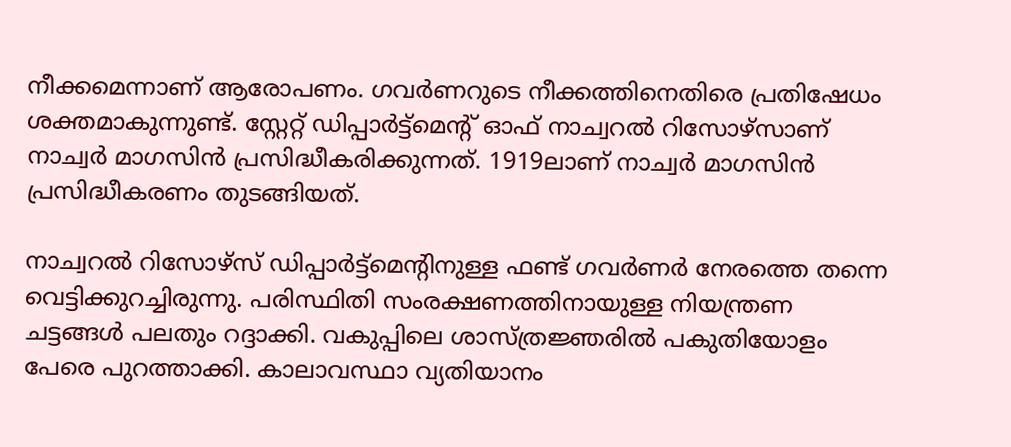നീക്കമെന്നാണ് ആരോപണം. ഗവര്‍ണറുടെ നീക്കത്തിനെതിരെ പ്രതിഷേധം ശക്തമാകുന്നുണ്ട്. സ്റ്റേറ്റ് ഡിപ്പാര്‍ട്ട്‌മെന്റ് ഓഫ് നാച്വറല്‍ റിസോഴ്‌സാണ് നാച്വര്‍ മാഗസിന്‍ പ്രസിദ്ധീകരിക്കുന്നത്. 1919ലാണ് നാച്വര്‍ മാഗസിന്‍ പ്രസിദ്ധീകരണം തുടങ്ങിയത്.

നാച്വറല്‍ റിസോഴ്‌സ് ഡിപ്പാര്‍ട്ട്‌മെന്റിനുള്ള ഫണ്ട് ഗവര്‍ണര്‍ നേരത്തെ തന്നെ വെട്ടിക്കുറച്ചിരുന്നു. പരിസ്ഥിതി സംരക്ഷണത്തിനായുള്ള നിയന്ത്രണ ചട്ടങ്ങള്‍ പലതും റദ്ദാക്കി. വകുപ്പിലെ ശാസ്ത്രജ്ഞരില്‍ പകുതിയോളം പേരെ പുറത്താക്കി. കാലാവസ്ഥാ വ്യതിയാനം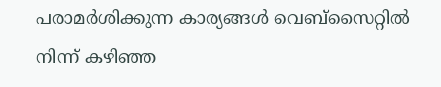പരാമര്‍ശിക്കുന്ന കാര്യങ്ങള്‍ വെബ്‌സൈറ്റില്‍ നിന്ന് കഴിഞ്ഞ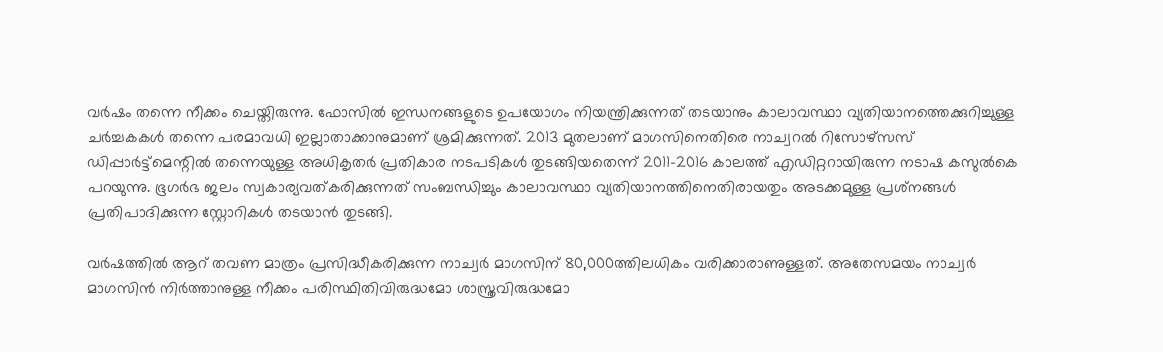വര്‍ഷം തന്നെ നീക്കം ചെയ്തിരുന്നു. ഫോസില്‍ ഇന്ധനങ്ങളുടെ ഉപയോഗം നിയന്ത്രിക്കുന്നത് തടയാനും കാലാവസ്ഥാ വ്യതിയാനത്തെക്കുറിച്ചുള്ള ചര്‍ച്ചകകള്‍ തന്നെ പരമാവധി ഇല്ലാതാക്കാനുമാണ് ശ്രമിക്കുന്നത്. 2013 മുതലാണ് മാഗസിനെതിരെ നാച്വറല്‍ റിസോഴ്‌സസ് ഡിപ്പാര്‍ട്ട്‌മെന്റില്‍ തന്നെയുള്ള അധികൃതര്‍ പ്രതികാര നടപടികള്‍ തുടങ്ങിയതെന്ന് 2011-2016 കാലത്ത് എഡിറ്ററായിരുന്ന നടാഷ കസുല്‍കെ പറയുന്നു. ഭൂഗര്‍ഭ ജലം സ്വകാര്യവത്കരിക്കുന്നത് സംബന്ധിച്ചും കാലാവസ്ഥാ വ്യതിയാനത്തിനെതിരായതും അടക്കമുള്ള പ്രശ്‌നങ്ങള്‍ പ്രതിപാദിക്കുന്ന സ്റ്റോറികള്‍ തടയാന്‍ തുടങ്ങി.

വര്‍ഷത്തില്‍ ആറ് തവണ മാത്രം പ്രസിദ്ധീകരിക്കുന്ന നാച്വര്‍ മാഗസിന് 80,000ത്തിലധികം വരിക്കാരാണുള്ളത്. അതേസമയം നാച്വര്‍ മാഗസിന്‍ നിര്‍ത്താനുള്ള നീക്കം പരിസ്ഥിതിവിരുദ്ധമോ ശാസ്ത്രവിരുദ്ധമോ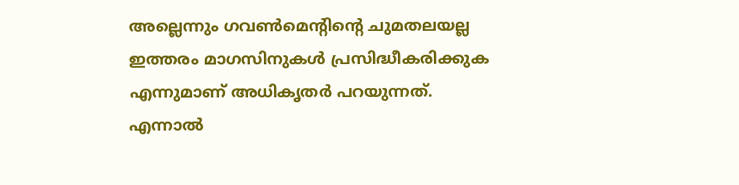അല്ലെന്നും ഗവണ്‍മെന്റിന്റെ ചുമതലയല്ല ഇത്തരം മാഗസിനുകള്‍ പ്രസിദ്ധീകരിക്കുക എന്നുമാണ് അധികൃതര്‍ പറയുന്നത്. എന്നാല്‍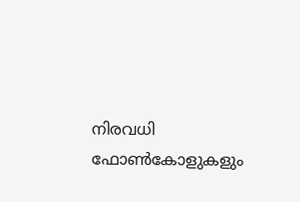നിരവധി ഫോണ്‍കോളുകളും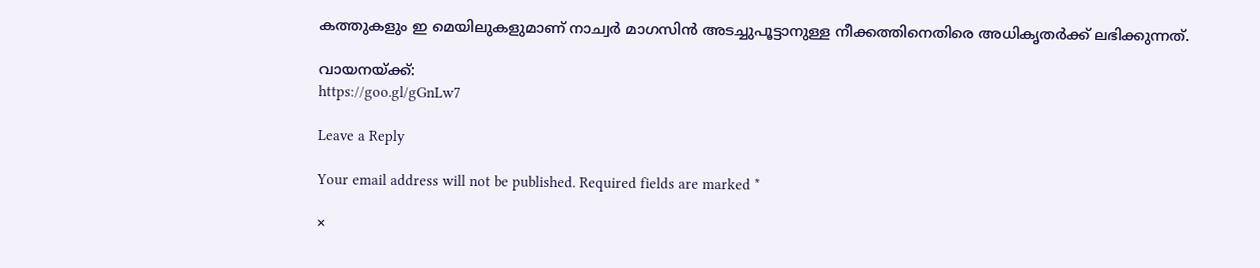കത്തുകളും ഇ മെയിലുകളുമാണ് നാച്വര്‍ മാഗസിന്‍ അടച്ചുപൂട്ടാനുള്ള നീക്കത്തിനെതിരെ അധികൃതര്‍ക്ക് ലഭിക്കുന്നത്.

വായനയ്ക്ക്:
https://goo.gl/gGnLw7

Leave a Reply

Your email address will not be published. Required fields are marked *

×